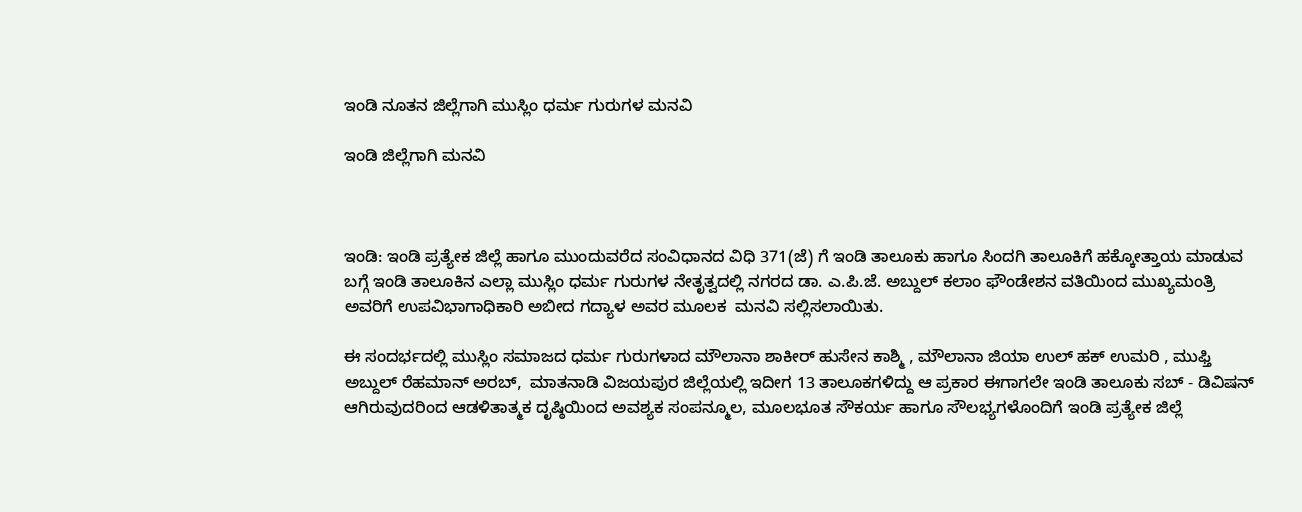ಇಂಡಿ ನೂತನ ಜಿಲ್ಲೆಗಾಗಿ ಮುಸ್ಲಿಂ ಧರ್ಮ ಗುರುಗಳ ಮನವಿ

ಇಂಡಿ ಜಿಲ್ಲೆಗಾಗಿ ಮನವಿ



ಇಂಡಿ: ಇಂಡಿ ಪ್ರತ್ಯೇಕ ಜಿಲ್ಲೆ ಹಾಗೂ ಮುಂದುವರೆದ ಸಂವಿಧಾನದ ವಿಧಿ 371(ಜೆ) ಗೆ ಇಂಡಿ ತಾಲೂಕು ಹಾಗೂ ಸಿಂದಗಿ ತಾಲೂಕಿಗೆ ಹಕ್ಕೋತ್ತಾಯ ಮಾಡುವ ಬಗ್ಗೆ ಇಂಡಿ ತಾಲೂಕಿನ ಎಲ್ಲಾ ಮುಸ್ಲಿಂ ಧರ್ಮ ಗುರುಗಳ ನೇತೃತ್ವದಲ್ಲಿ ನಗರದ ಡಾ. ಎ.ಪಿ.ಜೆ. ಅಬ್ದುಲ್ ಕಲಾಂ ಫೌಂಡೇಶನ ವತಿಯಿಂದ ಮುಖ್ಯಮಂತ್ರಿ ಅವರಿಗೆ ಉಪವಿಭಾಗಾಧಿಕಾರಿ ಅಬೀದ ಗದ್ಯಾಳ ಅವರ ಮೂಲಕ  ಮನವಿ ಸಲ್ಲಿಸಲಾಯಿತು.

ಈ ಸಂದರ್ಭದಲ್ಲಿ ಮುಸ್ಲಿಂ ಸಮಾಜದ ಧರ್ಮ ಗುರುಗಳಾದ ಮೌಲಾನಾ ಶಾಕೀರ್ ಹುಸೇನ ಕಾಶ್ಮಿ , ಮೌಲಾನಾ ಜಿಯಾ ಉಲ್ ಹಕ್ ಉಮರಿ , ಮುಫ್ತಿ ಅಬ್ದುಲ್ ರೆಹಮಾನ್ ಅರಬ್,  ಮಾತನಾಡಿ ವಿಜಯಪುರ ಜಿಲ್ಲೆಯಲ್ಲಿ ಇದೀಗ 13 ತಾಲೂಕಗಳಿದ್ದು ಆ ಪ್ರಕಾರ ಈಗಾಗಲೇ ಇಂಡಿ ತಾಲೂಕು ಸಬ್ - ಡಿವಿಷನ್ ಆಗಿರುವುದರಿಂದ ಆಡಳಿತಾತ್ಮಕ ದೃಷ್ಠಿಯಿಂದ ಅವಶ್ಯಕ ಸಂಪನ್ಮೂಲ, ಮೂಲಭೂತ ಸೌಕರ್ಯ ಹಾಗೂ ಸೌಲಭ್ಯಗಳೊಂದಿಗೆ ಇಂಡಿ ಪ್ರತ್ಯೇಕ ಜಿಲ್ಲೆ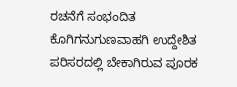ರಚನೆಗೆ ಸಂಭಂದಿತ ಕೊಗಿಗನುಗುಣವಾಹಗಿ ಉದ್ದೇಶಿತ ಪರಿಸರದಲ್ಲಿ ಬೇಕಾಗಿರುವ ಪೂರಕ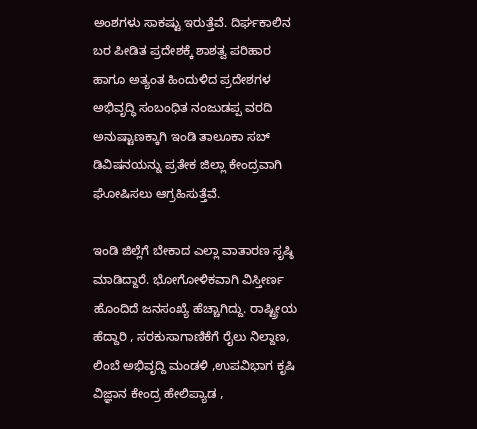ಅಂಶಗಳು ಸಾಕಷ್ಟು ಇರುತ್ತೆವೆ. ದಿರ್ಘಕಾಲಿನ ಬರ ಪೀಡಿತ ಪ್ರದೇಶಕ್ಕೆ ಶಾಶತ್ವ ಪರಿಹಾರ ಹಾಗೂ ಅತ್ಯಂತ ಹಿಂದುಳಿದ ಪ್ರದೇಶಗಳ ಅಭಿವೃದ್ಧಿ ಸಂಬಂಧಿತ ನಂಜುಡಪ್ಪ ವರದಿ ಅನುಷ್ಟಾಣಕ್ಕಾಗಿ ಇಂಡಿ ತಾಲೂಕಾ ಸಬ್ ಡಿವಿಷನಯನ್ನು ಪ್ರತೇಕ ಜಿಲ್ಲಾ ಕೇಂದ್ರವಾಗಿ ಘೋಷಿಸಲು ಆಗ್ರಹಿಸುತ್ತೆವೆ.

ಇಂಡಿ ಜಿಲ್ಲೆಗೆ ಬೇಕಾದ ಎಲ್ಲಾ ವಾತಾರಣ ಸೃಷ್ಠಿ ಮಾಡಿದ್ದಾರೆ. ಭೋಗೋಳಿಕವಾಗಿ ವಿಸ್ತೀರ್ಣ ಹೊಂದಿದೆ ಜನಸಂಖ್ಯೆ ಹೆಚ್ಚಾಗಿದ್ದು. ರಾಷ್ಟ್ರೀಯ ಹೆದ್ದಾರಿ , ಸರಕುಸಾಗಾಣಿಕೆಗೆ ರೈಲು ನಿಲ್ದಾಣ, ಲಿಂಬೆ ಅಭಿವೃದ್ದಿ ಮಂಡಳಿ ,ಉಪವಿಭಾಗ ಕೃಷಿ ವಿಜ್ಞಾನ ಕೇಂದ್ರ ಹೇಲಿಪ್ಯಾಡ ,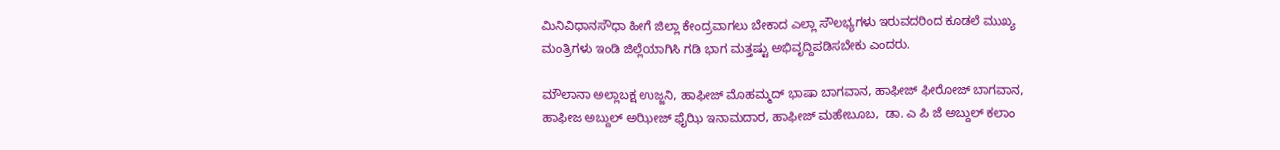ಮಿನಿವಿಧಾನಸೌಧಾ ಹೀಗೆ ಜಿಲ್ಲಾ ಕೇಂದ್ರವಾಗಲು ಬೇಕಾದ ಎಲ್ಲಾ ಸೌಲಭ್ಯಗಳು ಇರುವದರಿಂದ ಕೂಡಲೆ ಮುಖ್ಯ ಮಂತ್ರಿಗಳು ಇಂಡಿ ಜಿಲ್ಲೆಯಾಗಿಸಿ ಗಡಿ ಭಾಗ ಮತ್ತಷ್ಟು ಅಭಿವೃದ್ದಿಪಡಿಸಬೇಕು ಎಂದರು.

ಮೌಲಾನಾ ಅಲ್ಲಾಬಕ್ಷ ಉಜ್ಜನಿ, ಹಾಫೀಜ್ ಮೊಹಮ್ಮದ್ ಭಾಷಾ ಬಾಗವಾನ, ಹಾಫೀಜ್ ಫೀರೋಜ್ ಬಾಗವಾನ, ಹಾಫೀಜ ಅಬ್ದುಲ್ ಅಝೀಜ್ ಫೈಝಿ ಇನಾಮದಾರ, ಹಾಫೀಜ್ ಮಹೇಬೂಬ,  ಡಾ. ಎ ಪಿ ಜೆ ಅಬ್ದುಲ್ ಕಲಾಂ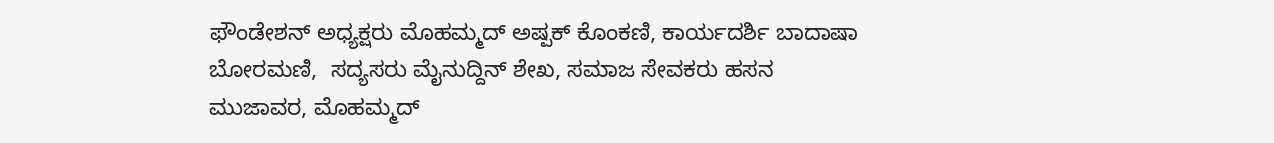ಫೌಂಡೇಶನ್ ಅಧ್ಯಕ್ಷರು ಮೊಹಮ್ಮದ್ ಅಷ್ಪಕ್ ಕೊಂಕಣಿ, ಕಾರ್ಯದರ್ಶಿ ಬಾದಾಷಾ ಬೋರಮಣಿ,  ಸದ್ಯಸರು ಮೈನುದ್ದಿನ್ ಶೇಖ, ಸಮಾಜ ಸೇವಕರು ಹಸನ ಮುಜಾವರ, ಮೊಹಮ್ಮದ್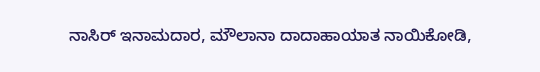ನಾಸಿರ್ ಇನಾಮದಾರ, ಮೌಲಾನಾ ದಾದಾಹಾಯಾತ ನಾಯಿಕೋಡಿ,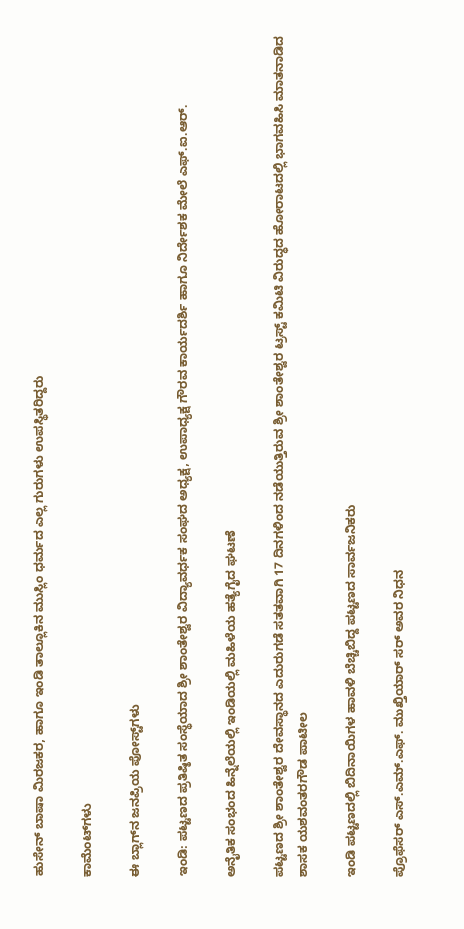ಹುಸೇನ್ ಬಾಷಾ ಮಿರಜಕರ, ಹಾಗೂ ಇಂಡಿ ತಾಲ್ಲೂಕಿನ ಮುಸ್ಲಿಂ ಧರ್ಮದ ಎಲ್ಲ ಗುರುಗಳು ಉಪಸ್ಥಿತರಿದ್ದರು

ಕಾಮೆಂಟ್‌ಗಳು

ಈ ಬ್ಲಾಗ್‌ನ ಜನಪ್ರಿಯ ಪೋಸ್ಟ್‌ಗಳು

ಇಂಡಿ: ಪಟ್ಟಣದ ಪ್ರತಿಷ್ಠಿತ ಸಂಸ್ಥೆಯಾದ ಶ್ರೀ ಶಾಂತೇಶ್ವರ ವಿದ್ಯಾವರ್ಧಕ ಸಂಘದ ಅಧ್ಯಕ್ಷ, ಉಪಾಧ್ಯಕ್ಷ ಗೌರವ ಕಾರ್ಯದರ್ಶಿ ಹಾಗೂ ನಿರ್ದೇಶಕ ಮೇಲೆ ಎಫ್.ಐ.ಆರ್.

ಅನೈತಿಕ ಸಂಭಂದ ಹಿನ್ನೆಲೆಯಲ್ಲಿ ಇಂಡಿಯಲ್ಲಿ ಮಹಿಳೆಯ ಹತ್ಯೆಗೈದ ಘಟಣೆ

ಪಟ್ಟಣದ ಶ್ರೀ ಶಾಂತೇಶ್ವರ ದೇವಸ್ಥಾನದ ಎದುರುಗಡೆ ಸತತವಾಗಿ 17 ದಿನಗಳಿಂದ ನಡೆಯುತ್ತಿರುವ ಶ್ರೀ ಶಾಂತೇಶ್ವರ ಟ್ರಸ್ಟ್ ಕಮಿಟಿ ವಿರುದ್ಧದ ಹೋರಾಟದಲ್ಲಿ ಭಾಗವಹಿಸಿ ಮಾತನಾಡಿದ ಶಾಸಕ ಯಶವಂತರಗೌಡ ಪಾಟೀಲ

ಇಂಡಿ ಪಟ್ಟಣದಲ್ಲಿ ಬಿದಿನಾಯಿಗಳ ಹಾವಳಿ ಬೆಚ್ಚಿಬಿದ್ದ ಪಟ್ಟಣದ ಸಾರ್ವಜನಿಕರು

ಪ್ರೊಫೆಸರ್ ಎಸ್.ಎಮ್.ಎಫ್. ಮುಖ್ತಿಯಾರ್ ಸರ್ ಅವರ ನಿಧನ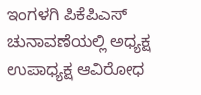ಇಂಗಳಗಿ ಪಿಕೆಪಿಎಸ್ ಚುನಾವಣೆಯಲ್ಲಿ ಅಧ್ಯಕ್ಷ ಉಪಾಧ್ಯಕ್ಷ ಆವಿರೋಧ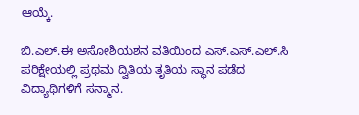ಆಯ್ಕೆ.

ಬಿ.ಎಲ್.ಈ ಅಸೋಶಿಯಶನ ವತಿಯಿಂದ ಎಸ್.ಎಸ್.ಎಲ್.ಸಿ ಪರಿಕ್ಷೇಯಲ್ಲಿ ಪ್ರಥಮ ದ್ವಿತಿಯ ತೃತಿಯ ಸ್ಥಾನ ಪಡೆದ ವಿದ್ಯಾಥಿಗಳಿಗೆ ಸನ್ಮಾನ.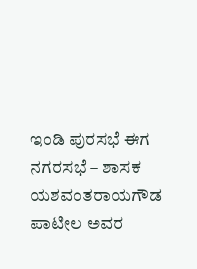ಇಂಡಿ ಪುರಸಭೆ ಈಗ ನಗರಸಭೆ – ಶಾಸಕ ಯಶವಂತರಾಯಗೌಡ ಪಾಟೀಲ ಅವರ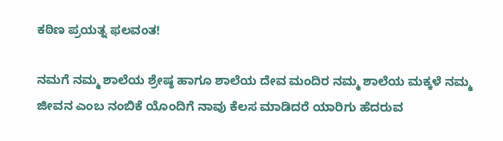ಕಠಿಣ ಪ್ರಯತ್ನ ಫಲವಂತ!

ನಮಗೆ ನಮ್ಮ ಶಾಲೆಯ ಶ್ರೇಷ್ಠ ಹಾಗೂ ಶಾಲೆಯ ದೇವ ಮಂದಿರ ನಮ್ಮ ಶಾಲೆಯ ಮಕ್ಕಳೆ ನಮ್ಮ ಜೀವನ ಎಂಬ ನಂಬಿಕೆ ಯೊಂದಿಗೆ ನಾವು ಕೆಲಸ ಮಾಡಿದರೆ ಯಾರಿಗು ಹೆದರುವ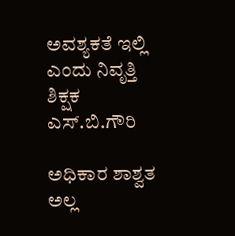ಅವಶ್ಯಕತೆ ಇಲ್ಲಿ ಎಂದು ನಿವೃತ್ತಿ ಶಿಕ್ಷಕ ಎಸ್.ಬಿ.ಗೌರಿ

ಅಧಿಕಾರ ಶಾಶ್ವತ ಅಲ್ಲ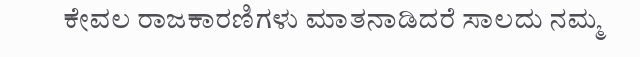ಕೇವಲ ರಾಜಕಾರಣಿಗಳು ಮಾತನಾಡಿದರೆ ಸಾಲದು ನಮ್ಮ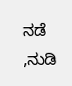ನಡೆ ,ನುಡಿ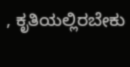, ಕೃತಿಯಲ್ಲಿರಬೇಕು